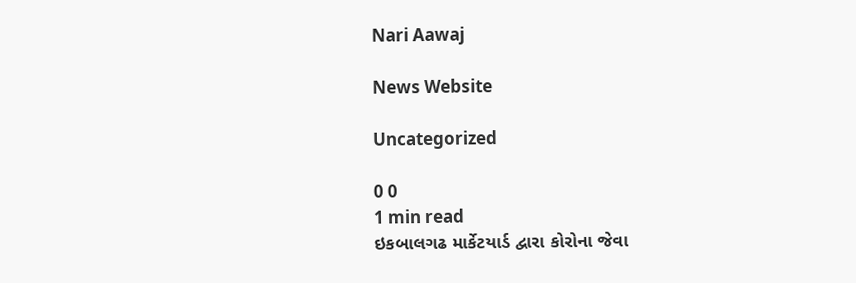Nari Aawaj

News Website

Uncategorized

0 0
1 min read
ઇકબાલગઢ માર્કેટયાર્ડ દ્વારા કોરોના જેવા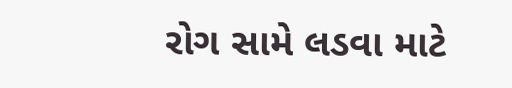રોગ સામે લડવા માટે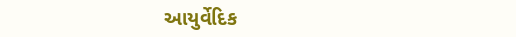આયુર્વેદિક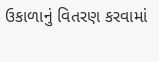ઉકાળાનું વિતરણ કરવામાં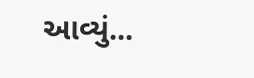આવ્યું...